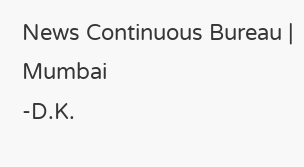News Continuous Bureau | Mumbai
-D.K.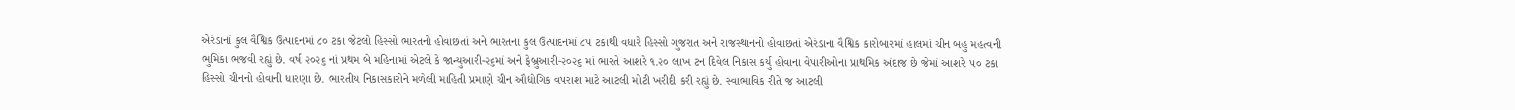એરંડાનાં કુલ વૈશ્વિક ઉત્પાદનમાં ૮૦ ટકા જેટલો હિસ્સો ભારતનો હોવાછતાં અને ભારતના કુલ ઉત્પાદનમાં ૮૫ ટકાથી વધારે હિસ્સો ગુજરાત અને રાજસ્થાનનો હોવાછતાં એરંડાના વૈશ્વિક કારોબારમાં હાલમાં ચીન બહુ મહત્વની ભુમિકા ભજવી રહ્યું છે. વર્ષ ૨૦૨૬ નાં પ્રથમ બે મહિનામાં એટલે કે જાન્યુઆરી-૨૬માં અને ફેબ્રુઆરી-૨૦૨૬ માં ભારતે આશરે ૧.૨૦ લાખ ટન દિવેલ નિકાસ કર્યુ હોવાના વેપારીઓના પ્રાથમિક અંદાજ છે જેમાં આશરે ૫૦ ટકા હિસ્સો ચીનનો હોવાની ધારણા છે. ભારતીય નિકાસકારોને મળેલી માહિતી પ્રમાણે ચીન ઔદ્યોગિક વપરાશ માટે આટલી મોટી ખરીદી કરી રહ્યું છે. સ્વાભાવિક રીતે જ આટલી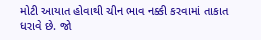મોટી આયાત હોવાથી ચીન ભાવ નક્કી કરવામાં તાકાત ધરાવે છે. જો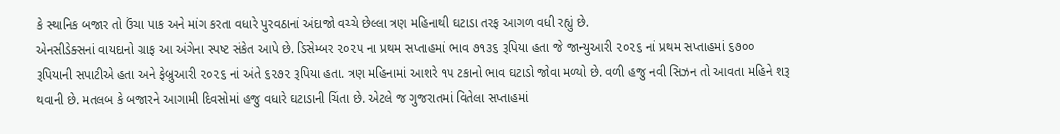કે સ્થાનિક બજાર તો ઉંચા પાક અને માંગ કરતા વધારે પુરવઠાનાં અંદાજો વચ્ચે છેલ્લા ત્રણ મહિનાથી ઘટાડા તરફ આગળ વધી રહ્યું છે.
એનસીડેક્સનાં વાયદાનો ગ્રાફ આ અંગેના સ્પષ્ટ સંકેત આપે છે. ડિસેમ્બર ૨૦૨૫ ના પ્રથમ સપ્તાહમાં ભાવ ૭૧૩૬ રૂપિયા હતા જે જાન્યુઆરી ૨૦૨૬ નાં પ્રથમ સપ્તાહમાં ૬૭૦૦ રૂપિયાની સપાટીએ હતા અને ફેબ્રુઆરી ૨૦૨૬ નાં અંતે ૬૨૭૨ રૂપિયા હતા. ત્રણ મહિનામાં આશરે ૧૫ ટકાનો ભાવ ઘટાડો જોવા મળ્યો છે. વળી હજુ નવી સિઝન તો આવતા મહિને શરૂ થવાની છે. મતલબ કે બજારને આગામી દિવસોમાં હજુ વધારે ઘટાડાની ચિંતા છે. એટલે જ ગુજરાતમાં વિતેલા સપ્તાહમાં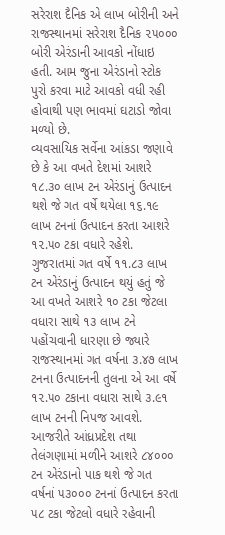સરેરાશ દૈનિક એ લાખ બોરીની અને રાજસ્થાનમાં સરેરાશ દૈનિક ૨૫૦૦૦ બોરી એરંડાની આવકો નોંધાઇ હતી. આમ જુના એરંડાનો સ્ટોક પુરો કરવા માટે આવકો વધી રહી હોવાથી પણ ભાવમાં ઘટાડો જોવા મળ્યો છે.
વ્યવસાયિક સર્વેના આંકડા જણાવે છે કે આ વખતે દેશમાં આશરે ૧૮.૩૦ લાખ ટન એરંડાનું ઉત્પાદન થશે જે ગત વર્ષે થયેલા ૧૬.૧૯ લાખ ટનનાં ઉત્પાદન કરતા આશરે ૧૨.૫૦ ટકા વધારે રહેશે. ગુજરાતમાં ગત વર્ષે ૧૧.૮૩ લાખ ટન એરંડાનું ઉત્પાદન થયું હતું જે આ વખતે આશરે ૧૦ ટકા જેટલા વધારા સાથે ૧૩ લાખ ટને પહોંચવાની ધારણા છે જ્યારે રાજસ્થાનમાં ગત વર્ષના ૩.૪૭ લાખ ટનના ઉત્પાદનની તુલના એ આ વર્ષે ૧૨.૫૦ ટકાના વધારા સાથે ૩.૯૧ લાખ ટનની નિપજ આવશે. આજરીતે આંધ્રપ્રદેશ તથા તેલંગણામાં મળીને આશરે ૮૪૦૦૦ ટન એરંડાનો પાક થશે જે ગત વર્ષનાં ૫૩૦૦૦ ટનનાં ઉત્પાદન કરતા ૫૮ ટકા જેટલો વધારે રહેવાની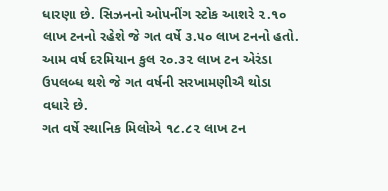ધારણા છે. સિઝનનો ઓપનીંગ સ્ટોક આશરે ૨.૧૦ લાખ ટનનો રહેશે જે ગત વર્ષે ૩.૫૦ લાખ ટનનો હતો. આમ વર્ષ દરમિયાન કુલ ૨૦.૩૨ લાખ ટન એરંડા ઉપલબ્ધ થશે જે ગત વર્ષની સરખામણીઐ થોડા વધારે છે.
ગત વર્ષે સ્થાનિક મિલોએ ૧૮.૮૨ લાખ ટન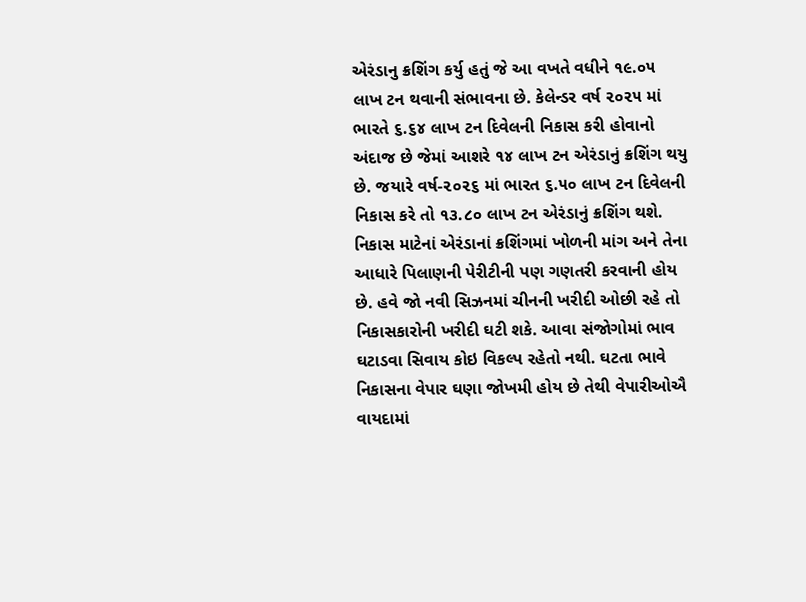એરંડાનુ ક્રશિંગ કર્યુ હતું જે આ વખતે વધીને ૧૯.૦૫ લાખ ટન થવાની સંભાવના છે. કેલેન્ડર વર્ષ ૨૦૨૫ માં ભારતે ૬.૬૪ લાખ ટન દિવેલની નિકાસ કરી હોવાનો અંદાજ છે જેમાં આશરે ૧૪ લાખ ટન એરંડાનું ક્રશિંગ થયુ છે. જયારે વર્ષ-૨૦૨૬ માં ભારત ૬.૫૦ લાખ ટન દિવેલની નિકાસ કરે તો ૧૩.૮૦ લાખ ટન એરંડાનું ક્રશિંગ થશે. નિકાસ માટેનાં એરંડાનાં ક્રશિંગમાં ખોળની માંગ અને તેના આધારે પિલાણની પેરીટીની પણ ગણતરી કરવાની હોય છે. હવે જો નવી સિઝનમાં ચીનની ખરીદી ઓછી રહે તો નિકાસકારોની ખરીદી ઘટી શકે. આવા સંજોગોમાં ભાવ ઘટાડવા સિવાય કોઇ વિકલ્પ રહેતો નથી. ઘટતા ભાવે નિકાસના વેપાર ઘણા જોખમી હોય છે તેથી વેપારીઓઐ વાયદામાં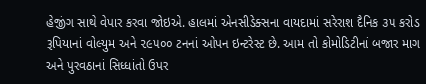હેજીંગ સાથે વેપાર કરવા જોઇએ. હાલમાં એનસીડેક્સના વાયદામાં સરેરાશ દૈનિક ૩૫ કરોડ રૂપિયાનાં વોલ્યુમ અને ૨૯૫૦૦ ટનનાં ઓપન ઇન્ટરેસ્ટ છે. આમ તો કોમોડિટીનાં બજાર માગ અને પુરવઠાનાં સિધ્ધાંતો ઉપર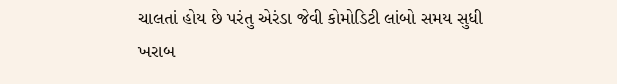ચાલતાં હોય છે પરંતુ એરંડા જેવી કોમોડિટી લાંબો સમય સુધી ખરાબ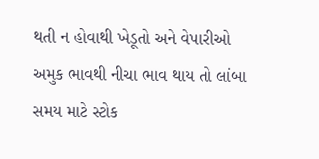થતી ન હોવાથી ખેડૂતો અને વેપારીઓ અમુક ભાવથી નીચા ભાવ થાય તો લાંબા સમય માટે સ્ટોક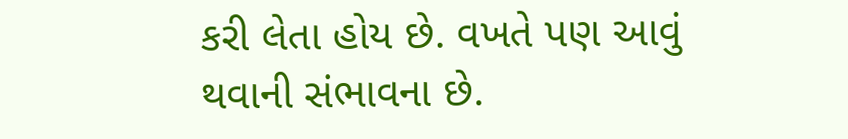કરી લેતા હોય છે. વખતે પણ આવું થવાની સંભાવના છે.